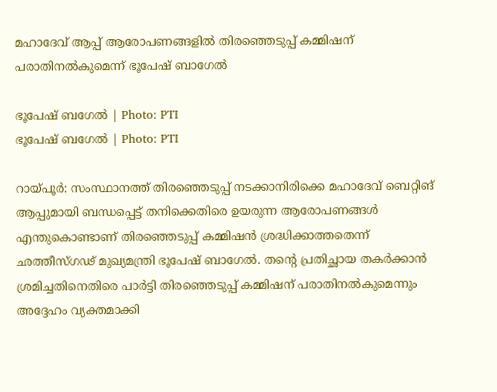മഹാദേവ് ആപ്പ് ആരോപണങ്ങളില്‍ തിരഞ്ഞെടുപ്പ് കമ്മിഷന് പരാതിനല്‍കുമെന്ന് ഭൂപേഷ് ബാഗേല്‍

ഭൂപേഷ് ബഗേല്‍ | Photo: PTI
ഭൂപേഷ് ബഗേല്‍ | Photo: PTI

റായ്പൂര്‍: സംസ്ഥാനത്ത് തിരഞ്ഞെടുപ്പ് നടക്കാനിരിക്കെ മഹാദേവ് ബെറ്റിങ് ആപ്പുമായി ബന്ധപ്പെട്ട് തനിക്കെതിരെ ഉയരുന്ന ആരോപണങ്ങള്‍ എന്തുകൊണ്ടാണ് തിരഞ്ഞെടുപ്പ് കമ്മിഷന്‍ ശ്രദ്ധിക്കാത്തതെന്ന് ഛത്തീസ്ഗഢ് മുഖ്യമന്ത്രി ഭൂപേഷ് ബാഗേല്‍. തന്റെ പ്രതിച്ഛായ തകര്‍ക്കാന്‍ ശ്രമിച്ചതിനെതിരെ പാര്‍ട്ടി തിരഞ്ഞെടുപ്പ് കമ്മിഷന് പരാതിനല്‍കുമെന്നും അദ്ദേഹം വ്യക്തമാക്കി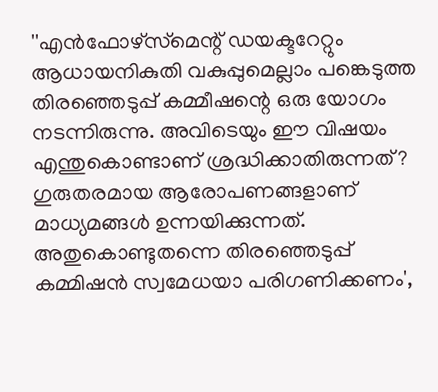''എന്‍ഫോഴ്‌സ്‌മെന്റ് ഡയക്ടറേറ്റും ആധായനികുതി വകുപ്പുമെല്ലാം പങ്കെടുത്ത തിരഞ്ഞെടുപ്പ് കമ്മീഷന്റെ ഒരു യോഗം നടന്നിരുന്നു. അവിടെയും ഈ വിഷയം എന്തുകൊണ്ടാണ് ശ്രദ്ധിക്കാതിരുന്നത്? ഗുരുതരമായ ആരോപണങ്ങളാണ് മാധ്യമങ്ങള്‍ ഉന്നയിക്കുന്നത്. അതുകൊണ്ടുതന്നെ തിരഞ്ഞെടുപ്പ് കമ്മിഷന്‍ സ്വമേധയാ പരിഗണിക്കണം',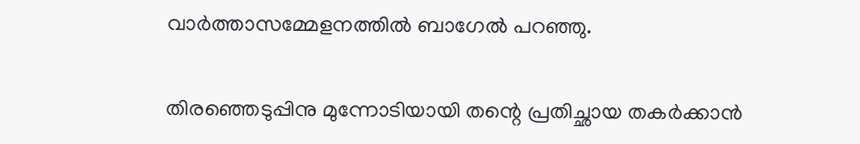വാര്‍ത്താസമ്മേളനത്തില്‍ ബാഗേല്‍ പറഞ്ഞു.

തിരഞ്ഞെടുപ്പിനു മുന്നോടിയായി തന്റെ പ്രതിച്ഛായ തകര്‍ക്കാന്‍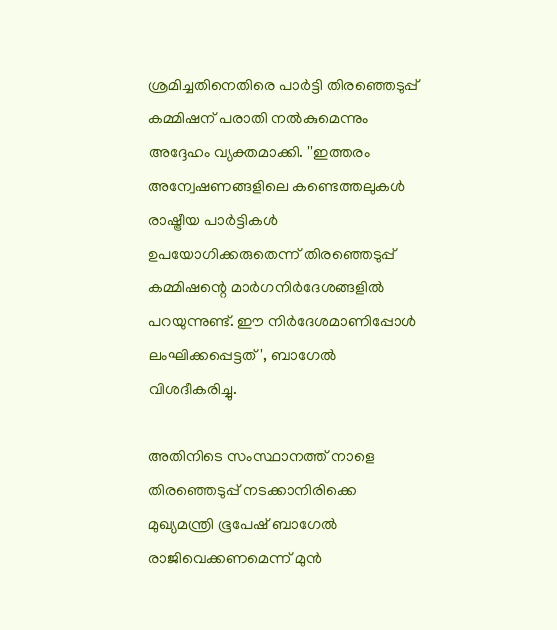ശ്രമിച്ചതിനെതിരെ പാര്‍ട്ടി തിരഞ്ഞെടുപ്പ് കമ്മിഷന് പരാതി നല്‍കുമെന്നും അദ്ദേഹം വ്യക്തമാക്കി. ''ഇത്തരം അന്വേഷണങ്ങളിലെ കണ്ടെത്തലുകള്‍ രാഷ്ട്രീയ പാര്‍ട്ടികള്‍ ഉപയോഗിക്കരുതെന്ന് തിരഞ്ഞെടുപ്പ് കമ്മിഷന്റെ മാര്‍ഗനിര്‍ദേശങ്ങളില്‍ പറയുന്നുണ്ട്. ഈ നിര്‍ദേശമാണിപ്പോള്‍ ലംഘിക്കപ്പെട്ടത്', ബാഗേല്‍ വിശദീകരിച്ചു.

അതിനിടെ സംസ്ഥാനത്ത് നാളെ തിരഞ്ഞെടുപ്പ് നടക്കാനിരിക്കെ മുഖ്യമന്ത്രി ഭൂപേഷ് ബാഗേല്‍ രാജിവെക്കണമെന്ന് മുന്‍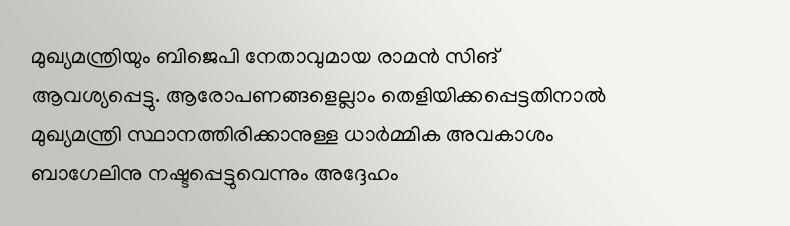മുഖ്യമന്ത്രിയും ബിജെപി നേതാവുമായ രാമന്‍ സിങ് ആവശ്യപ്പെട്ടു. ആരോപണങ്ങളെല്ലാം തെളിയിക്കപ്പെട്ടതിനാല്‍ മുഖ്യമന്ത്രി സ്ഥാനത്തിരിക്കാനുള്ള ധാര്‍മ്മിക അവകാശം ബാഗേലിനു നഷ്ടപ്പെട്ടുവെന്നും അദ്ദേഹം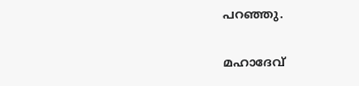പറഞ്ഞു.

മഹാദേവ്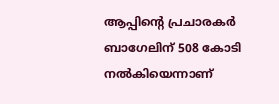ആപ്പിന്റെ പ്രചാരകര്‍ ബാഗേലിന് 508 കോടി നല്‍കിയെന്നാണ്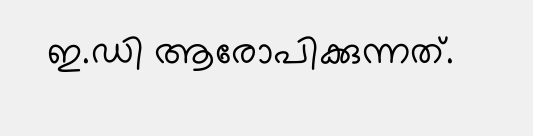ഇ.ഡി ആരോപിക്കുന്നത്.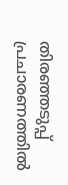തിരഞ്ഞടുപ്പ് പ്രചാരണത്തില്‍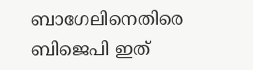ബാഗേലിനെതിരെ ബിജെപി ഇത്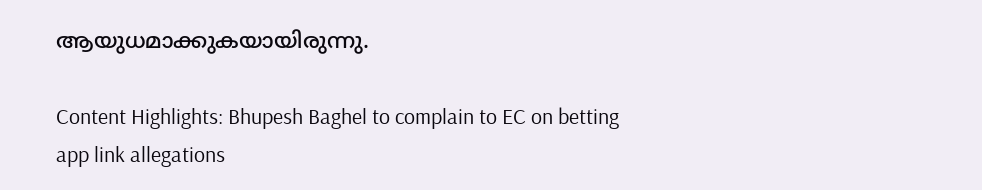ആയുധമാക്കുകയായിരുന്നു.

Content Highlights: Bhupesh Baghel to complain to EC on betting app link allegations